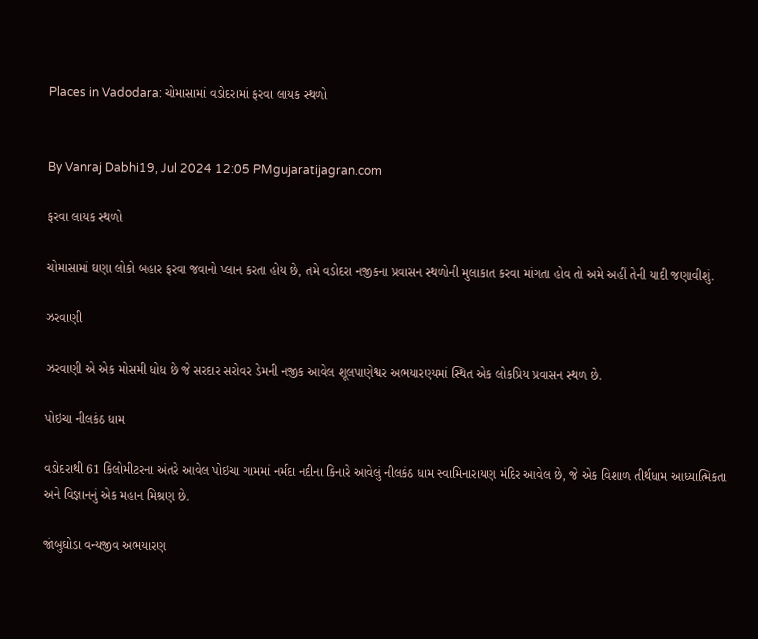Places in Vadodara: ચોમાસામાં વડોદરામાં ફરવા લાયક સ્થળો


By Vanraj Dabhi19, Jul 2024 12:05 PMgujaratijagran.com

ફરવા લાયક સ્થળો

ચોમાસામાં ઘણા લોકો બહાર ફરવા જવાનો પ્લાન કરતા હોય છે, તમે વડોદરા નજીકના પ્રવાસન સ્થળોની મુલાકાત કરવા માંગતા હોવ તો અમે અહીં તેની યાદી જણાવીશું.

ઝરવાણી

ઝરવાણી એ એક મોસમી ધોધ છે જે સરદાર સરોવર ડેમની નજીક આવેલ શૂલપાણેશ્વર અભયારણ્યમાં સ્થિત એક લોકપ્રિય પ્રવાસન સ્થળ છે.

પોઇચા નીલકંઠ ધામ

વડોદરાથી 61 કિલોમીટરના અંતરે આવેલ પોઇચા ગામમાં નર્મદા નદીના કિનારે આવેલું નીલકંઠ ધામ સ્વામિનારાયણ મંદિર આવેલ છે, જે એક વિશાળ તીર્થધામ આધ્યાત્મિકતા અને વિજ્ઞાનનું એક મહાન મિશ્રણ છે.

જાંબુઘોડા વન્યજીવ અભયારણ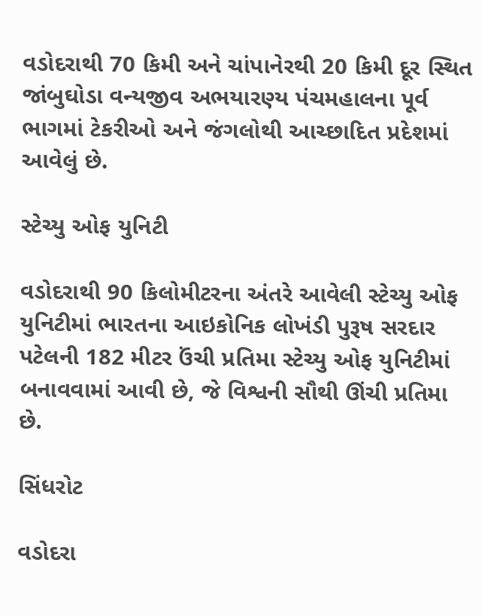વડોદરાથી 70 કિમી અને ચાંપાનેરથી 20 કિમી દૂર સ્થિત જાંબુઘોડા વન્યજીવ અભયારણ્ય પંચમહાલના પૂર્વ ભાગમાં ટેકરીઓ અને જંગલોથી આચ્છાદિત પ્રદેશમાં આવેલું છે.

સ્ટેચ્યુ ઓફ યુનિટી

વડોદરાથી 90 કિલોમીટરના અંતરે આવેલી સ્ટેચ્યુ ઓફ યુનિટીમાં ભારતના આઇકોનિક લોખંડી પુરૂષ સરદાર પટેલની 182 મીટર ઉંચી પ્રતિમા સ્ટેચ્યુ ઓફ યુનિટીમાં બનાવવામાં આવી છે, જે વિશ્વની સૌથી ઊંચી પ્રતિમા છે.

સિંધરોટ

વડોદરા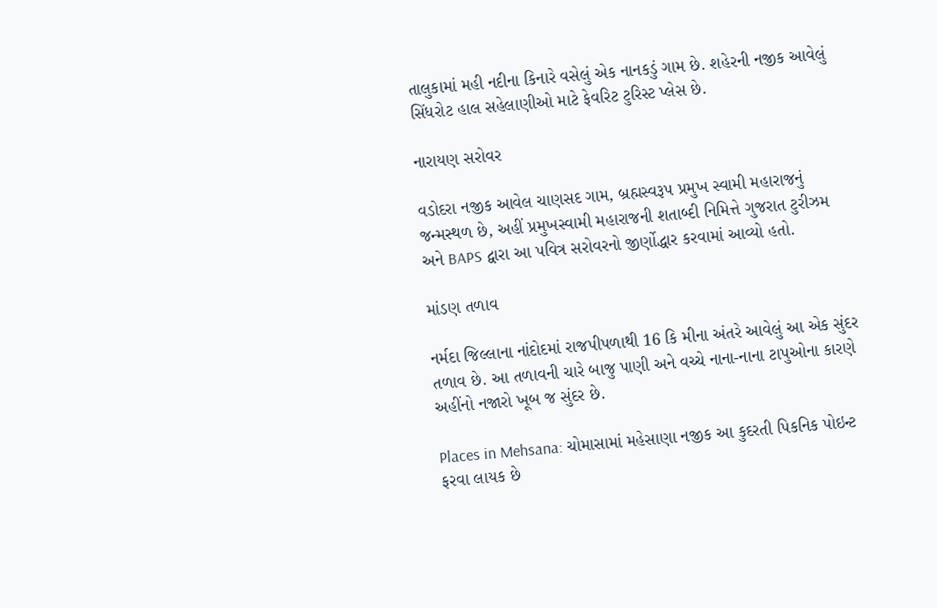તાલુકામાં મહી નદીના કિનારે વસેલું એક નાનકડું ગામ છે. શહેરની નજીક આવેલું સિંધરોટ હાલ સહેલાણીઓ માટે ફેવરિટ ટુરિસ્ટ પ્લેસ છે.

નારાયણ સરોવર

વડોદરા નજીક આવેલ ચાણસદ ગામ, બ્રહ્મસ્વરૂપ પ્રમુખ સ્વામી મહારાજનું જન્મસ્થળ છે, અહીં પ્રમુખસ્વામી મહારાજની શતાબ્દી નિમિત્તે ગુજરાત ટુરીઝમ અને BAPS દ્વારા આ પવિત્ર સરોવરનો જીર્ણોદ્ધાર કરવામાં આવ્યો હતો.

માંડણ તળાવ

નર્મદા જિલ્લાના નાંદોદમાં રાજપીપળાથી 16 કિ મીના અંતરે આવેલું આ એક સુંદર તળાવ છે. આ તળાવની ચારે બાજુ પાણી અને વચ્ચે નાના-નાના ટાપુઓના કારણે અહીંનો નજારો ખૂબ જ સુંદર છે.

Places in Mehsana: ચોમાસામાં મહેસાણા નજીક આ કુદરતી પિકનિક પોઇન્ટ ફરવા લાયક છે